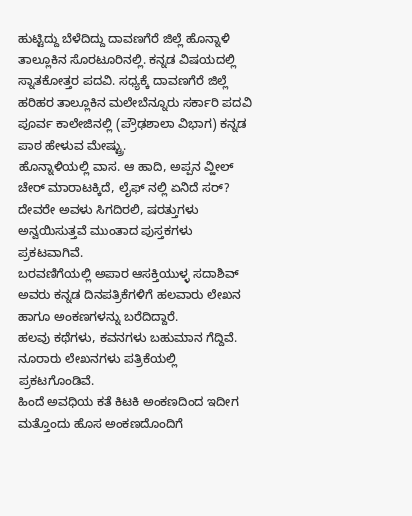ಹುಟ್ಟಿದ್ದು ಬೆಳೆದಿದ್ದು ದಾವಣಗೆರೆ ಜಿಲ್ಲೆ ಹೊನ್ನಾಳಿ ತಾಲ್ಲೂಕಿನ ಸೊರಟೂರಿನಲ್ಲಿ. ಕನ್ನಡ ವಿಷಯದಲ್ಲಿ ಸ್ನಾತಕೋತ್ತರ ಪದವಿ. ಸಧ್ಯಕ್ಕೆ ದಾವಣಗೆರೆ ಜಿಲ್ಲೆ ಹರಿಹರ ತಾಲ್ಲೂಕಿನ ಮಲೇಬೆನ್ನೂರು ಸರ್ಕಾರಿ ಪದವಿ ಪೂರ್ವ ಕಾಲೇಜಿನಲ್ಲಿ (ಪ್ರೌಢಶಾಲಾ ವಿಭಾಗ) ಕನ್ನಡ ಪಾಠ ಹೇಳುವ ಮೇಷ್ಟ್ರು.
ಹೊನ್ನಾಳಿಯಲ್ಲಿ ವಾಸ. ಆ ಹಾದಿ, ಅಪ್ಪನ ವ್ಹೀಲ್ ಚೇರ್ ಮಾರಾಟಕ್ಕಿದೆ, ಲೈಫ್ ನಲ್ಲಿ ಏನಿದೆ ಸರ್? ದೇವರೇ ಅವಳು ಸಿಗದಿರಲಿ, ಷರತ್ತುಗಳು ಅನ್ವಯಿಸುತ್ತವೆ ಮುಂತಾದ ಪುಸ್ತಕಗಳು ಪ್ರಕಟವಾಗಿವೆ.
ಬರವಣಿಗೆಯಲ್ಲಿ ಅಪಾರ ಆಸಕ್ತಿಯುಳ್ಳ ಸದಾಶಿವ್ ಅವರು ಕನ್ನಡ ದಿನಪತ್ರಿಕೆಗಳಿಗೆ ಹಲವಾರು ಲೇಖನ ಹಾಗೂ ಅಂಕಣಗಳನ್ನು ಬರೆದಿದ್ದಾರೆ.
ಹಲವು ಕಥೆಗಳು, ಕವನಗಳು ಬಹುಮಾನ ಗೆದ್ದಿವೆ. ನೂರಾರು ಲೇಖನಗಳು ಪತ್ರಿಕೆಯಲ್ಲಿ ಪ್ರಕಟಗೊಂಡಿವೆ.
ಹಿಂದೆ ಅವಧಿಯ ಕತೆ ಕಿಟಕಿ ಅಂಕಣದಿಂದ ಇದೀಗ ಮತ್ತೊಂದು ಹೊಸ ಅಂಕಣದೊಂದಿಗೆ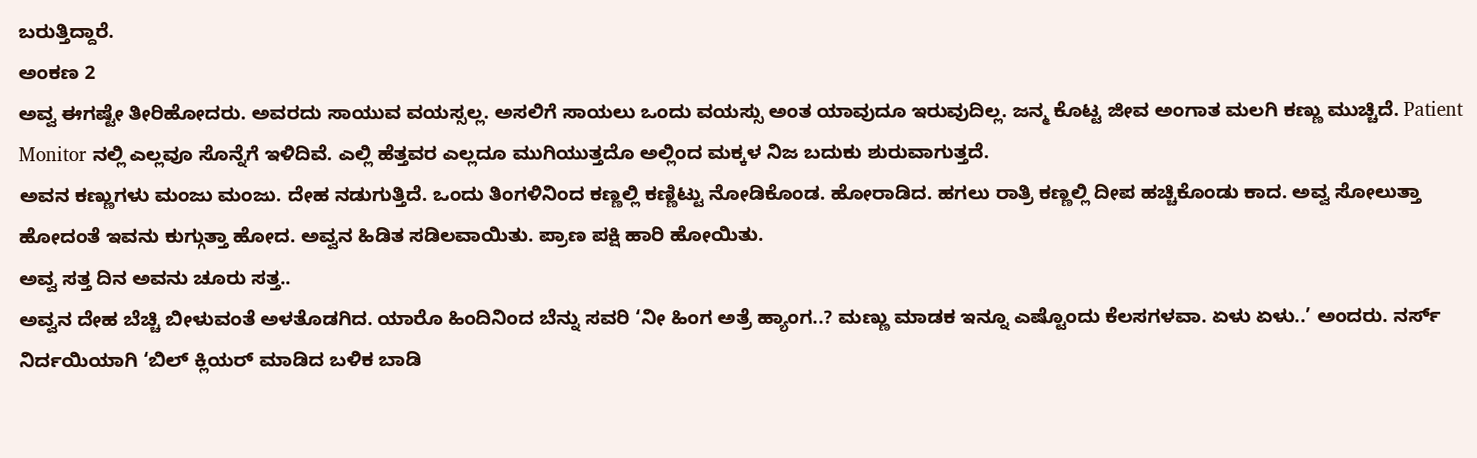ಬರುತ್ತಿದ್ದಾರೆ.
ಅಂಕಣ 2
ಅವ್ವ ಈಗಷ್ಟೇ ತೀರಿಹೋದರು. ಅವರದು ಸಾಯುವ ವಯಸ್ಸಲ್ಲ. ಅಸಲಿಗೆ ಸಾಯಲು ಒಂದು ವಯಸ್ಸು ಅಂತ ಯಾವುದೂ ಇರುವುದಿಲ್ಲ. ಜನ್ಮ ಕೊಟ್ಟ ಜೀವ ಅಂಗಾತ ಮಲಗಿ ಕಣ್ಣು ಮುಚ್ಚಿದೆ. Patient Monitor ನಲ್ಲಿ ಎಲ್ಲವೂ ಸೊನ್ನೆಗೆ ಇಳಿದಿವೆ. ಎಲ್ಲಿ ಹೆತ್ತವರ ಎಲ್ಲದೂ ಮುಗಿಯುತ್ತದೊ ಅಲ್ಲಿಂದ ಮಕ್ಕಳ ನಿಜ ಬದುಕು ಶುರುವಾಗುತ್ತದೆ.
ಅವನ ಕಣ್ಣುಗಳು ಮಂಜು ಮಂಜು. ದೇಹ ನಡುಗುತ್ತಿದೆ. ಒಂದು ತಿಂಗಳಿನಿಂದ ಕಣ್ಣಲ್ಲಿ ಕಣ್ಣಿಟ್ಟು ನೋಡಿಕೊಂಡ. ಹೋರಾಡಿದ. ಹಗಲು ರಾತ್ರಿ ಕಣ್ಣಲ್ಲಿ ದೀಪ ಹಚ್ಚಿಕೊಂಡು ಕಾದ. ಅವ್ವ ಸೋಲುತ್ತಾ ಹೋದಂತೆ ಇವನು ಕುಗ್ಗುತ್ತಾ ಹೋದ. ಅವ್ವನ ಹಿಡಿತ ಸಡಿಲವಾಯಿತು. ಪ್ರಾಣ ಪಕ್ಷಿ ಹಾರಿ ಹೋಯಿತು.
ಅವ್ವ ಸತ್ತ ದಿನ ಅವನು ಚೂರು ಸತ್ತ..
ಅವ್ವನ ದೇಹ ಬೆಚ್ಚಿ ಬೀಳುವಂತೆ ಅಳತೊಡಗಿದ. ಯಾರೊ ಹಿಂದಿನಿಂದ ಬೆನ್ನು ಸವರಿ ‘ನೀ ಹಿಂಗ ಅತ್ರೆ ಹ್ಯಾಂಗ..? ಮಣ್ಣು ಮಾಡಕ ಇನ್ನೂ ಎಷ್ಟೊಂದು ಕೆಲಸಗಳವಾ. ಏಳು ಏಳು..’ ಅಂದರು. ನರ್ಸ್ ನಿರ್ದಯಿಯಾಗಿ ‘ಬಿಲ್ ಕ್ಲಿಯರ್ ಮಾಡಿದ ಬಳಿಕ ಬಾಡಿ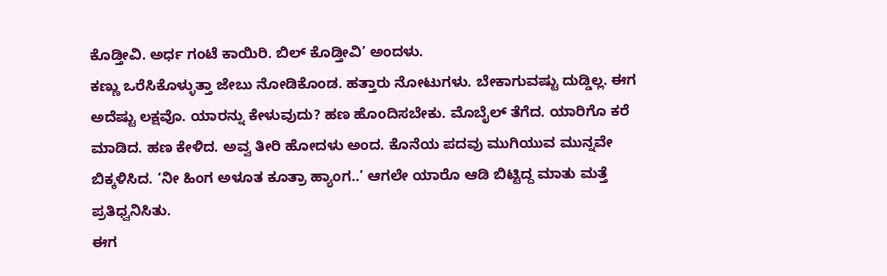ಕೊಡ್ತೀವಿ. ಅರ್ಧ ಗಂಟೆ ಕಾಯಿರಿ. ಬಿಲ್ ಕೊಡ್ತೀವಿ’ ಅಂದಳು.
ಕಣ್ಣು ಒರೆಸಿಕೊಳ್ಳುತ್ತಾ ಜೇಬು ನೋಡಿಕೊಂಡ. ಹತ್ತಾರು ನೋಟುಗಳು. ಬೇಕಾಗುವಷ್ಟು ದುಡ್ಡಿಲ್ಲ. ಈಗ ಅದೆಷ್ಟು ಲಕ್ಷವೊ. ಯಾರನ್ನು ಕೇಳುವುದು? ಹಣ ಹೊಂದಿಸಬೇಕು. ಮೊಬೈಲ್ ತೆಗೆದ. ಯಾರಿಗೊ ಕರೆ ಮಾಡಿದ. ಹಣ ಕೇಳಿದ. ಅವ್ವ ತೀರಿ ಹೋದಳು ಅಂದ. ಕೊನೆಯ ಪದವು ಮುಗಿಯುವ ಮುನ್ನವೇ ಬಿಕ್ಕಳಿಸಿದ. ‘ನೀ ಹಿಂಗ ಅಳೂತ ಕೂತ್ರಾ ಹ್ಯಾಂಗ..’ ಆಗಲೇ ಯಾರೊ ಆಡಿ ಬಿಟ್ಟಿದ್ದ ಮಾತು ಮತ್ತೆ ಪ್ರತಿಧ್ವನಿಸಿತು.
ಈಗ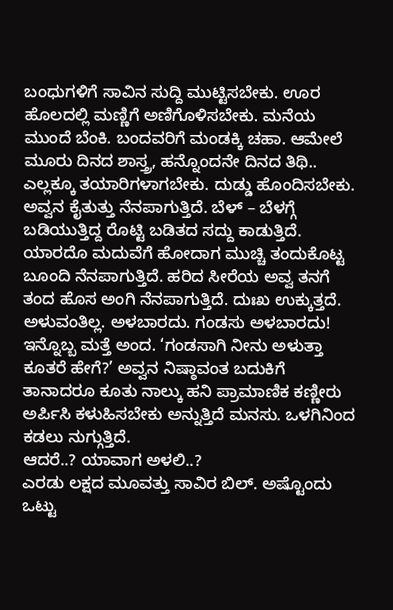ಬಂಧುಗಳಿಗೆ ಸಾವಿನ ಸುದ್ದಿ ಮುಟ್ಟಿಸಬೇಕು. ಊರ ಹೊಲದಲ್ಲಿ ಮಣ್ಣಿಗೆ ಅಣಿಗೊಳಿಸಬೇಕು. ಮನೆಯ ಮುಂದೆ ಬೆಂಕಿ. ಬಂದವರಿಗೆ ಮಂಡಕ್ಕಿ ಚಹಾ. ಆಮೇಲೆ ಮೂರು ದಿನದ ಶಾಸ್ತ್ರ, ಹನ್ನೊಂದನೇ ದಿನದ ತಿಥಿ.. ಎಲ್ಲಕ್ಕೂ ತಯಾರಿಗಳಾಗಬೇಕು. ದುಡ್ಡು ಹೊಂದಿಸಬೇಕು.
ಅವ್ವನ ಕೈತುತ್ತು ನೆನಪಾಗುತ್ತಿದೆ. ಬೆಳ್ – ಬೆಳಗ್ಗೆ ಬಡಿಯುತ್ತಿದ್ದ ರೊಟ್ಟಿ ಬಡಿತದ ಸದ್ದು ಕಾಡುತ್ತಿದೆ. ಯಾರದೊ ಮದುವೆಗೆ ಹೋದಾಗ ಮುಚ್ಚಿ ತಂದುಕೊಟ್ಟ ಬೂಂದಿ ನೆನಪಾಗುತ್ತಿದೆ. ಹರಿದ ಸೀರೆಯ ಅವ್ವ ತನಗೆ ತಂದ ಹೊಸ ಅಂಗಿ ನೆನಪಾಗುತ್ತಿದೆ. ದುಃಖ ಉಕ್ಕುತ್ತದೆ. ಅಳುವಂತಿಲ್ಲ. ಅಳಬಾರದು. ಗಂಡಸು ಅಳಬಾರದು!
ಇನ್ನೊಬ್ಬ ಮತ್ತೆ ಅಂದ. ‘ಗಂಡಸಾಗಿ ನೀನು ಅಳುತ್ತಾ ಕೂತರೆ ಹೇಗೆ?’ ಅವ್ವನ ನಿಷ್ಠಾವಂತ ಬದುಕಿಗೆ ತಾನಾದರೂ ಕೂತು ನಾಲ್ಕು ಹನಿ ಪ್ರಾಮಾಣಿಕ ಕಣ್ಣೀರು ಅರ್ಪಿಸಿ ಕಳುಹಿಸಬೇಕು ಅನ್ನುತ್ತಿದೆ ಮನಸು. ಒಳಗಿನಿಂದ ಕಡಲು ನುಗ್ಗುತ್ತಿದೆ.
ಆದರೆ..? ಯಾವಾಗ ಅಳಲಿ..?
ಎರಡು ಲಕ್ಷದ ಮೂವತ್ತು ಸಾವಿರ ಬಿಲ್. ಅಷ್ಟೊಂದು ಒಟ್ಟು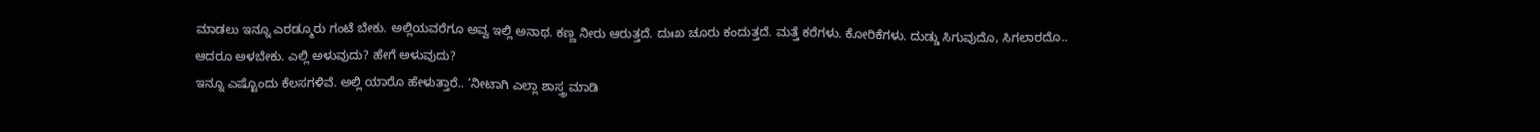ಮಾಡಲು ಇನ್ನೂ ಎರಡ್ಮೂರು ಗಂಟೆ ಬೇಕು. ಅಲ್ಲಿಯವರೆಗೂ ಅವ್ವ ಇಲ್ಲಿ ಅನಾಥ. ಕಣ್ಣ ನೀರು ಆರುತ್ತದೆ. ದುಃಖ ಚೂರು ಕಂದುತ್ತದೆ. ಮತ್ತೆ ಕರೆಗಳು. ಕೋರಿಕೆಗಳು. ದುಡ್ಡು ಸಿಗುವುದೊ, ಸಿಗಲಾರದೊ..
ಆದರೂ ಅಳಬೇಕು. ಎಲ್ಲಿ ಅಳುವುದು? ಹೇಗೆ ಅಳುವುದು?
ಇನ್ನೂ ಎಷ್ಟೊಂದು ಕೆಲಸಗಳಿವೆ. ಅಲ್ಲಿ ಯಾರೊ ಹೇಳುತ್ತಾರೆ.. ‘ನೀಟಾಗಿ ಎಲ್ಲಾ ಶಾಸ್ತ್ರ ಮಾಡಿ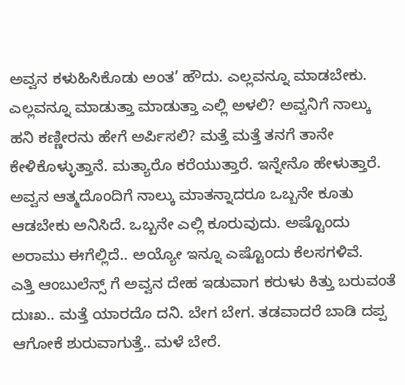ಅವ್ವನ ಕಳುಹಿಸಿಕೊಡು ಅಂತ’ ಹೌದು. ಎಲ್ಲವನ್ನೂ ಮಾಡಬೇಕು. ಎಲ್ಲವನ್ನೂ ಮಾಡುತ್ತಾ ಮಾಡುತ್ತಾ ಎಲ್ಲಿ ಅಳಲಿ? ಅವ್ವನಿಗೆ ನಾಲ್ಕು ಹನಿ ಕಣ್ಣೀರನು ಹೇಗೆ ಅರ್ಪಿಸಲಿ? ಮತ್ತೆ ಮತ್ತೆ ತನಗೆ ತಾನೇ ಕೇಳಿಕೊಳ್ಳುತ್ತಾನೆ. ಮತ್ಯಾರೊ ಕರೆಯುತ್ತಾರೆ. ಇನ್ನೇನೊ ಹೇಳುತ್ತಾರೆ.
ಅವ್ವನ ಆತ್ಮದೊಂದಿಗೆ ನಾಲ್ಕು ಮಾತನ್ನಾದರೂ ಒಬ್ಬನೇ ಕೂತು ಆಡಬೇಕು ಅನಿಸಿದೆ. ಒಬ್ಬನೇ ಎಲ್ಲಿ ಕೂರುವುದು. ಅಷ್ಟೊಂದು ಅರಾಮು ಈಗೆಲ್ಲಿದೆ.. ಅಯ್ಯೋ ಇನ್ನೂ ಎಷ್ಟೊಂದು ಕೆಲಸಗಳಿವೆ.
ಎತ್ತಿ ಆಂಬುಲೆನ್ಸ್ ಗೆ ಅವ್ವನ ದೇಹ ಇಡುವಾಗ ಕರುಳು ಕಿತ್ತು ಬರುವಂತೆ ದುಃಖ.. ಮತ್ತೆ ಯಾರದೊ ದನಿ. ಬೇಗ ಬೇಗ. ತಡವಾದರೆ ಬಾಡಿ ದಪ್ಪ ಆಗೋಕೆ ಶುರುವಾಗುತ್ತೆ.. ಮಳೆ ಬೇರೆ.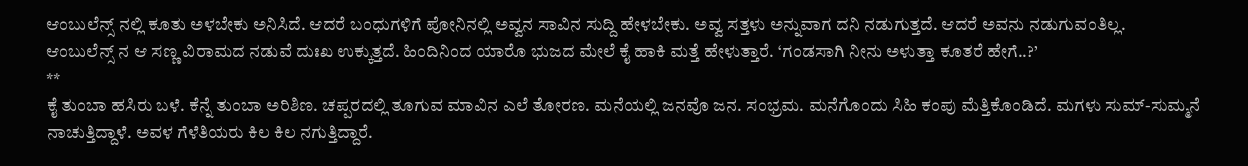ಆಂಬುಲೆನ್ಸ್ ನಲ್ಲಿ ಕೂತು ಅಳಬೇಕು ಅನಿಸಿದೆ. ಆದರೆ ಬಂಧುಗಳಿಗೆ ಪೋನಿನಲ್ಲಿ ಅವ್ವನ ಸಾವಿನ ಸುದ್ದಿ ಹೇಳಬೇಕು. ಅವ್ವ ಸತ್ತಳು ಅನ್ನುವಾಗ ದನಿ ನಡುಗುತ್ತದೆ. ಆದರೆ ಅವನು ನಡುಗುವಂತಿಲ್ಲ.
ಆಂಬುಲೆನ್ಸ್ ನ ಆ ಸಣ್ಣ ವಿರಾಮದ ನಡುವೆ ದುಃಖ ಉಕ್ಕುತ್ತದೆ. ಹಿಂದಿನಿಂದ ಯಾರೊ ಭುಜದ ಮೇಲೆ ಕೈ ಹಾಕಿ ಮತ್ತೆ ಹೇಳುತ್ತಾರೆ. ‘ಗಂಡಸಾಗಿ ನೀನು ಅಳುತ್ತಾ ಕೂತರೆ ಹೇಗೆ..?’
**
ಕೈ ತುಂಬಾ ಹಸಿರು ಬಳೆ. ಕೆನ್ನೆ ತುಂಬಾ ಅರಿಶಿಣ. ಚಪ್ಪರದಲ್ಲಿ ತೂಗುವ ಮಾವಿನ ಎಲೆ ತೋರಣ. ಮನೆಯಲ್ಲಿ ಜನವೊ ಜನ. ಸಂಭ್ರಮ. ಮನೆಗೊಂದು ಸಿಹಿ ಕಂಪು ಮೆತ್ತಿಕೊಂಡಿದೆ. ಮಗಳು ಸುಮ್-ಸುಮ್ಮನೆ ನಾಚುತ್ತಿದ್ದಾಳೆ. ಅವಳ ಗೆಳೆತಿಯರು ಕಿಲ ಕಿಲ ನಗುತ್ತಿದ್ದಾರೆ.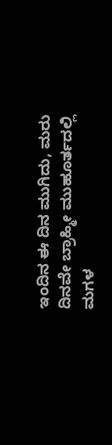ಇಂದಿನ ಈ ದಿನ ಮುಗಿದು, ಮರು ದಿನವೇ ಬ್ರಾಹ್ಮೀ ಮುಹೂರ್ತದಲ್ಲಿ ಮಗಳ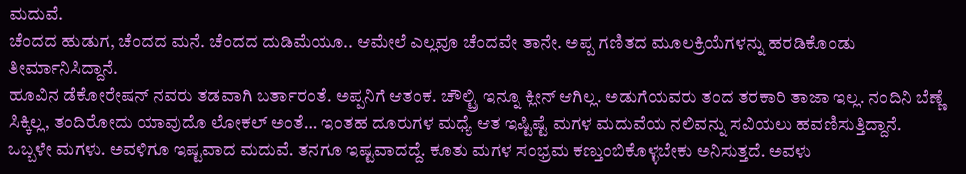ಮದುವೆ.
ಚೆಂದದ ಹುಡುಗ, ಚೆಂದದ ಮನೆ. ಚೆಂದದ ದುಡಿಮೆಯೂ.. ಆಮೇಲೆ ಎಲ್ಲವೂ ಚೆಂದವೇ ತಾನೇ. ಅಪ್ಪ ಗಣಿತದ ಮೂಲಕ್ರಿಯೆಗಳನ್ನು ಹರಡಿಕೊಂಡು ತೀರ್ಮಾನಿಸಿದ್ದಾನೆ.
ಹೂವಿನ ಡೆಕೋರೇಷನ್ ನವರು ತಡವಾಗಿ ಬರ್ತಾರಂತೆ. ಅಪ್ಪನಿಗೆ ಆತಂಕ. ಚೌಲ್ಟ್ರಿ ಇನ್ನೂ ಕ್ಲೀನ್ ಆಗಿಲ್ಲ. ಅಡುಗೆಯವರು ತಂದ ತರಕಾರಿ ತಾಜಾ ಇಲ್ಲ. ನಂದಿನಿ ಬೆಣ್ಣೆ ಸಿಕ್ಕಿಲ್ಲ, ತಂದಿರೋದು ಯಾವುದೊ ಲೋಕಲ್ ಅಂತೆ… ಇಂತಹ ದೂರುಗಳ ಮಧ್ಯೆ ಆತ ಇಷ್ಟಿಷ್ಟೆ ಮಗಳ ಮದುವೆಯ ನಲಿವನ್ನು ಸವಿಯಲು ಹವಣಿಸುತ್ತಿದ್ದಾನೆ.
ಒಬ್ಬಳೇ ಮಗಳು. ಅವಳಿಗೂ ಇಷ್ಟವಾದ ಮದುವೆ. ತನಗೂ ಇಷ್ಟವಾದದ್ದೆ. ಕೂತು ಮಗಳ ಸಂಭ್ರಮ ಕಣ್ತುಂಬಿಕೊಳ್ಳಬೇಕು ಅನಿಸುತ್ತದೆ. ಅವಳು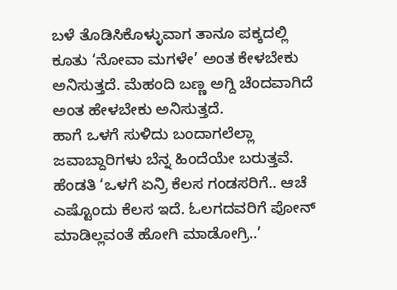ಬಳೆ ತೊಡಿಸಿಕೊಳ್ಳುವಾಗ ತಾನೂ ಪಕ್ಕದಲ್ಲಿ ಕೂತು ‘ನೋವಾ ಮಗಳೇ’ ಅಂತ ಕೇಳಬೇಕು ಅನಿಸುತ್ತದೆ. ಮೆಹಂದಿ ಬಣ್ಣ ಅಗ್ದಿ ಚೆಂದವಾಗಿದೆ ಅಂತ ಹೇಳಬೇಕು ಅನಿಸುತ್ತದೆ.
ಹಾಗೆ ಒಳಗೆ ಸುಳಿದು ಬಂದಾಗಲೆಲ್ಲಾ ಜವಾಬ್ದಾರಿಗಳು ಬೆನ್ನ ಹಿಂದೆಯೇ ಬರುತ್ತವೆ.
ಹೆಂಡತಿ ‘ಒಳಗೆ ಏನ್ರಿ ಕೆಲಸ ಗಂಡಸರಿಗೆ.. ಆಚೆ ಎಷ್ಟೊಂದು ಕೆಲಸ ಇದೆ. ಓಲಗದವರಿಗೆ ಪೋನ್ ಮಾಡಿಲ್ಲವಂತೆ ಹೋಗಿ ಮಾಡೋಗ್ರಿ..’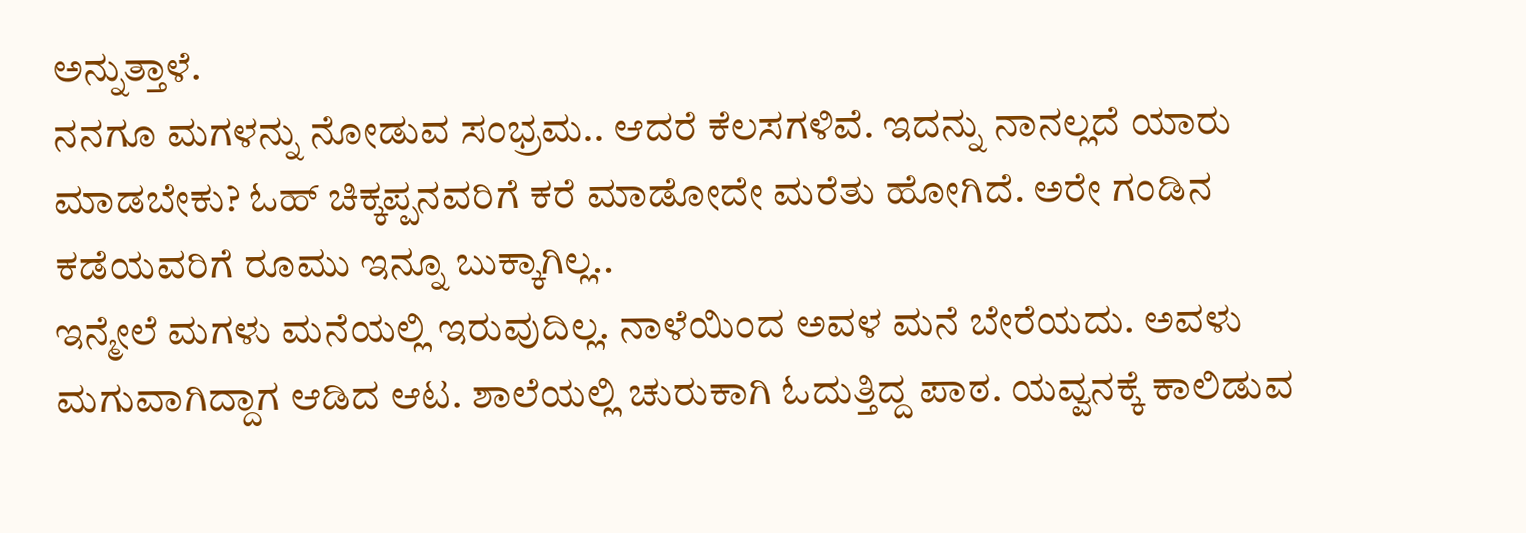ಅನ್ನುತ್ತಾಳೆ.
ನನಗೂ ಮಗಳನ್ನು ನೋಡುವ ಸಂಭ್ರಮ.. ಆದರೆ ಕೆಲಸಗಳಿವೆ. ಇದನ್ನು ನಾನಲ್ಲದೆ ಯಾರು ಮಾಡಬೇಕು? ಓಹ್ ಚಿಕ್ಕಪ್ಪನವರಿಗೆ ಕರೆ ಮಾಡೋದೇ ಮರೆತು ಹೋಗಿದೆ. ಅರೇ ಗಂಡಿನ ಕಡೆಯವರಿಗೆ ರೂಮು ಇನ್ನೂ ಬುಕ್ಕಾಗಿಲ್ಲ..
ಇನ್ಮೇಲೆ ಮಗಳು ಮನೆಯಲ್ಲಿ ಇರುವುದಿಲ್ಲ. ನಾಳೆಯಿಂದ ಅವಳ ಮನೆ ಬೇರೆಯದು. ಅವಳು ಮಗುವಾಗಿದ್ದಾಗ ಆಡಿದ ಆಟ. ಶಾಲೆಯಲ್ಲಿ ಚುರುಕಾಗಿ ಓದುತ್ತಿದ್ದ ಪಾಠ. ಯವ್ವನಕ್ಕೆ ಕಾಲಿಡುವ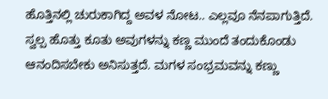ಹೊತ್ತಿನಲ್ಲಿ ಚುರುಕಾಗಿದ್ದ ಅವಳ ನೋಟ.. ಎಲ್ಲವೂ ನೆನಪಾಗುತ್ತಿದೆ.
ಸ್ವಲ್ಪ ಹೊತ್ತು ಕೂತು ಅವುಗಳನ್ನು ಕಣ್ಣ ಮುಂದೆ ತಂದುಕೊಂಡು ಆನಂದಿಸಬೇಕು ಅನಿಸುತ್ತದೆ. ಮಗಳ ಸಂಭ್ರಮವನ್ನು ಕಣ್ಣು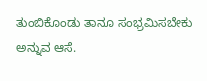ತುಂಬಿಕೊಂಡು ತಾನೂ ಸಂಭ್ರಮಿಸಬೇಕು ಅನ್ನುವ ಆಸೆ.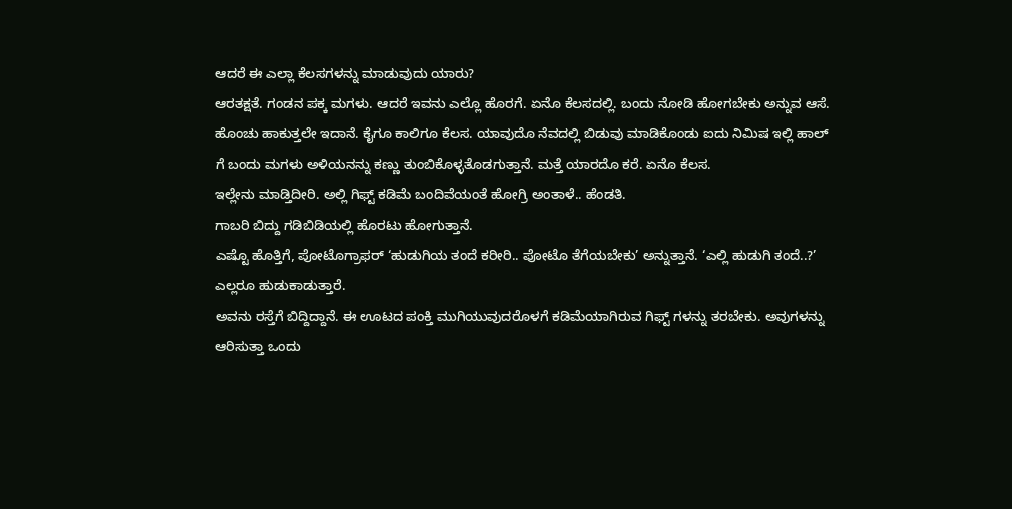ಆದರೆ ಈ ಎಲ್ಲಾ ಕೆಲಸಗಳನ್ನು ಮಾಡುವುದು ಯಾರು?
ಆರತಕ್ಷತೆ. ಗಂಡನ ಪಕ್ಕ ಮಗಳು. ಆದರೆ ಇವನು ಎಲ್ಲೊ ಹೊರಗೆ. ಏನೊ ಕೆಲಸದಲ್ಲಿ. ಬಂದು ನೋಡಿ ಹೋಗಬೇಕು ಅನ್ನುವ ಆಸೆ. ಹೊಂಚು ಹಾಕುತ್ತಲೇ ಇದಾನೆ. ಕೈಗೂ ಕಾಲಿಗೂ ಕೆಲಸ. ಯಾವುದೊ ನೆವದಲ್ಲಿ ಬಿಡುವು ಮಾಡಿಕೊಂಡು ಐದು ನಿಮಿಷ ಇಲ್ಲಿ ಹಾಲ್ ಗೆ ಬಂದು ಮಗಳು ಅಳಿಯನನ್ನು ಕಣ್ಣು ತುಂಬಿಕೊಳ್ಳತೊಡಗುತ್ತಾನೆ. ಮತ್ತೆ ಯಾರದೊ ಕರೆ. ಏನೊ ಕೆಲಸ.
ಇಲ್ಲೇನು ಮಾಡ್ತಿದೀರಿ. ಅಲ್ಲಿ ಗಿಫ್ಟ್ ಕಡಿಮೆ ಬಂದಿವೆಯಂತೆ ಹೋಗ್ರಿ ಅಂತಾಳೆ.. ಹೆಂಡತಿ.
ಗಾಬರಿ ಬಿದ್ದು ಗಡಿಬಿಡಿಯಲ್ಲಿ ಹೊರಟು ಹೋಗುತ್ತಾನೆ.
ಎಷ್ಟೊ ಹೊತ್ತಿಗೆ, ಪೋಟೊಗ್ರಾಫರ್ ‘ಹುಡುಗಿಯ ತಂದೆ ಕರೀರಿ.. ಪೋಟೊ ತೆಗೆಯಬೇಕು’ ಅನ್ನುತ್ತಾನೆ. ‘ಎಲ್ಲಿ ಹುಡುಗಿ ತಂದೆ..?’ ಎಲ್ಲರೂ ಹುಡುಕಾಡುತ್ತಾರೆ.
ಅವನು ರಸ್ತೆಗೆ ಬಿದ್ದಿದ್ದಾನೆ. ಈ ಊಟದ ಪಂಕ್ತಿ ಮುಗಿಯುವುದರೊಳಗೆ ಕಡಿಮೆಯಾಗಿರುವ ಗಿಫ್ಟ್ ಗಳನ್ನು ತರಬೇಕು. ಅವುಗಳನ್ನು ಆರಿಸುತ್ತಾ ಒಂದು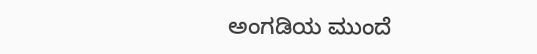ಅಂಗಡಿಯ ಮುಂದೆ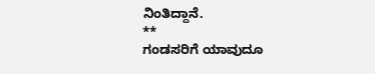ನಿಂತಿದ್ದಾನೆ.
**
ಗಂಡಸರಿಗೆ ಯಾವುದೂ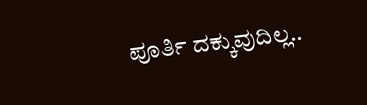ಪೂರ್ತಿ ದಕ್ಕುವುದಿಲ್ಲ..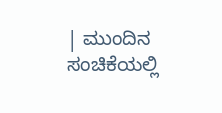| ಮುಂದಿನ ಸಂಚಿಕೆಯಲ್ಲಿ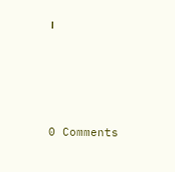।






0 Comments